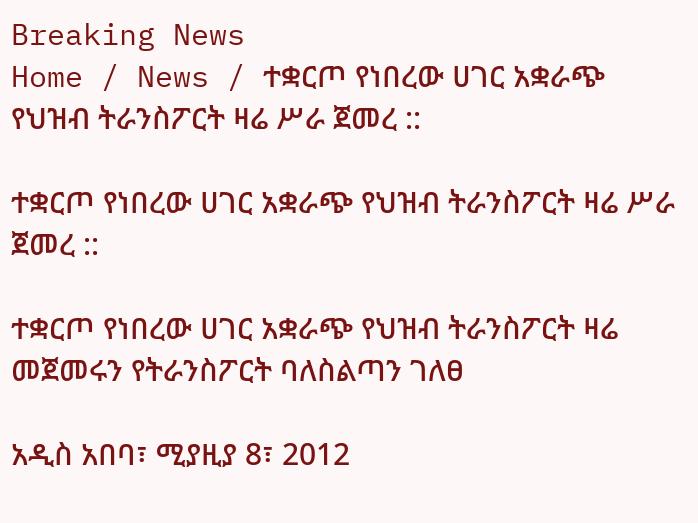Breaking News
Home / News / ተቋርጦ የነበረው ሀገር አቋራጭ የህዝብ ትራንስፖርት ዛሬ ሥራ ጀመረ ::

ተቋርጦ የነበረው ሀገር አቋራጭ የህዝብ ትራንስፖርት ዛሬ ሥራ ጀመረ ::

ተቋርጦ የነበረው ሀገር አቋራጭ የህዝብ ትራንስፖርት ዛሬ መጀመሩን የትራንስፖርት ባለስልጣን ገለፀ

አዲስ አበባ፣ ሚያዚያ 8፣ 2012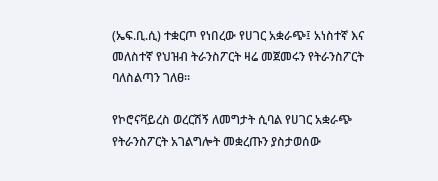(ኤፍ.ቢ.ሲ) ተቋርጦ የነበረው የሀገር አቋራጭ፤ አነስተኛ እና መለስተኛ የህዝብ ትራንስፖርት ዛሬ መጀመሩን የትራንስፖርት ባለስልጣን ገለፀ።

የኮሮናቫይረስ ወረርሽኝ ለመግታት ሲባል የሀገር አቋራጭ የትራንስፖርት አገልግሎት መቋረጡን ያስታወሰው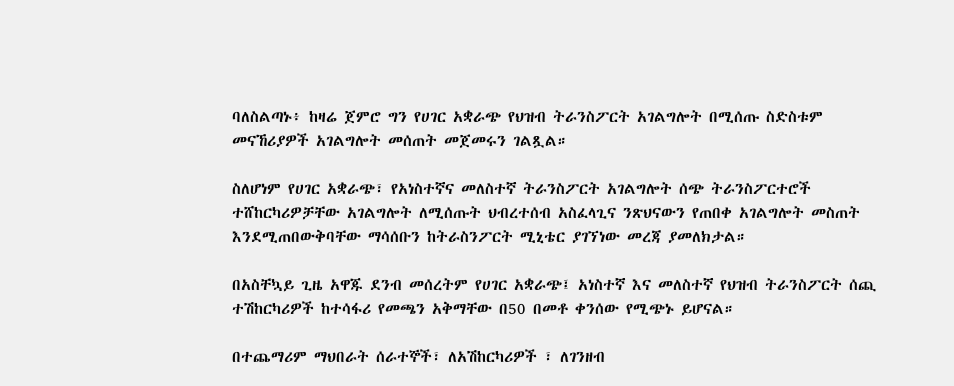ባለስልጣኑ፥ ከዛሬ ጀምሮ ግን የሀገር አቋራጭ የህዝብ ትራንስፖርት አገልግሎት በሚሰጡ ስድስቱም መናኸሪያዎች አገልግሎት መሰጠት መጀመሩን ገልጿል።

ስለሆነም የሀገር አቋራጭ፣ የአነስተኛና መለስተኛ ትራንስፖርት አገልግሎት ሰጭ ትራንስፖርተሮች ተሸከርካሪዎቻቸው አገልግሎት ለሚሰጡት ህብረተሰብ አስፈላጊና ንጽህናውን የጠበቀ አገልግሎት መስጠት እንደሚጠበውቅባቸው ማሳሰቡን ከትራስንፖርት ሚኒቴር ያገኘነው መረጃ ያመለክታል።

በአስቸኳይ ጊዜ አዋጁ ደንብ መሰረትም የሀገር አቋራጭ፤ አነስተኛ እና መለስተኛ የህዝብ ትራንስፖርት ሰጪ ተሽከርካሪዎች ከተሳፋሪ የመጫን አቅማቸው በ50 በመቶ ቀንሰው የሚጭኑ ይሆናል።

በተጨማሪም ማህበራት ሰራተኞች፣ ለአሽከርካሪዎች ፣ ለገንዘብ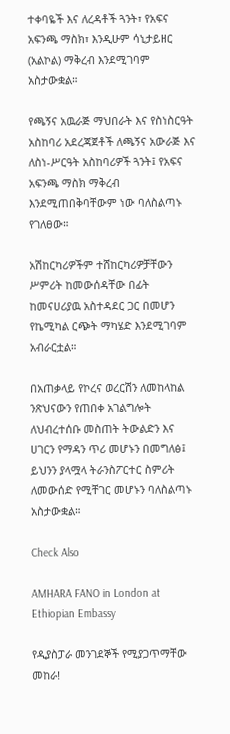ተቀባዬች እና ለረዳቶች ጓንት፣ የአፍና አፍንጫ ማስክ፣ እንዲሁም ሳኒታይዘር (አልኮል) ማቅረብ እንደሚገባም አስታውቋል።

የጫኝና አዉራጅ ማህበራት እና የስነስርዓት አስከባሪ አደረጃጀቶች ለጫኝና አውራጅ እና ለስነ-ሥርዓት አስከባሪዎች ጓንት፤ የአፍና አፍንጫ ማስክ ማቅረብ እንደሚጠበቅባቸውም ነው ባለስልጣኑ የገለፀው።

አሽከርካሪዎችም ተሸከርካሪዎቻቸውን ሥምሪት ከመውሰዳቸው በፊት ከመናሀሪያዉ አስተዳደር ጋር በመሆን የኬሚካል ርጭት ማካሄድ እንደሚገባም አብራርቷል።

በአጠቃላይ የኮረና ወረርሽን ለመከላከል ንጽህናውን የጠበቀ አገልግሎት ለህብረተሰቡ መስጠት ትውልድን እና ሀገርን የማዳን ጥሪ መሆኑን በመግለፅ፤ ይህንን ያላሟላ ትራንስፖርተር ስምሪት ለመውሰድ የሚቸገር መሆኑን ባለስልጣኑ አስታውቋል።

Check Also

AMHARA FANO in London at Ethiopian Embassy

የዲያስፓራ መንገደኞች የሚያጋጥማቸው መከራ!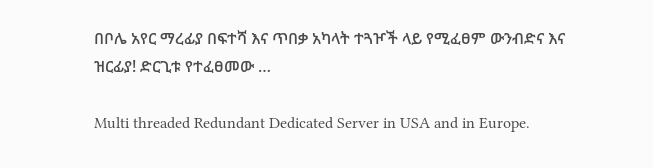በቦሌ አየር ማረፊያ በፍተሻ እና ጥበቃ አካላት ተጓዦች ላይ የሚፈፀም ውንብድና እና ዝርፊያ! ድርጊቱ የተፈፀመው …

Multi threaded Redundant Dedicated Server in USA and in Europe.